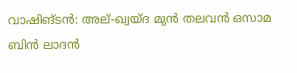വാഷിങ്ടൻ: അല്-ഖ്വയ്ദ മുൻ തലവൻ ഒസാമ ബിൻ ലാദൻ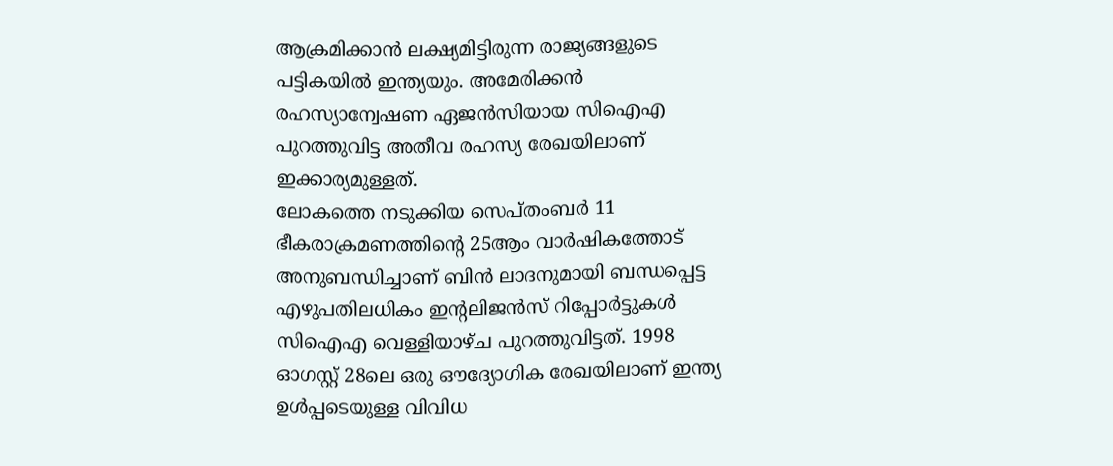ആക്രമിക്കാൻ ലക്ഷ്യമിട്ടിരുന്ന രാജ്യങ്ങളുടെ പട്ടികയിൽ ഇന്ത്യയും. അമേരിക്കൻ രഹസ്യാന്വേഷണ ഏജൻസിയായ സിഐഎ പുറത്തുവിട്ട അതീവ രഹസ്യ രേഖയിലാണ് ഇക്കാര്യമുള്ളത്.
ലോകത്തെ നടുക്കിയ സെപ്തംബർ 11 ഭീകരാക്രമണത്തിന്റെ 25ആം വാർഷികത്തോട് അനുബന്ധിച്ചാണ് ബിൻ ലാദനുമായി ബന്ധപ്പെട്ട എഴുപതിലധികം ഇന്റലിജൻസ് റിപ്പോർട്ടുകൾ സിഐഎ വെള്ളിയാഴ്ച പുറത്തുവിട്ടത്. 1998 ഓഗസ്റ്റ് 28ലെ ഒരു ഔദ്യോഗിക രേഖയിലാണ് ഇന്ത്യ ഉൾപ്പടെയുള്ള വിവിധ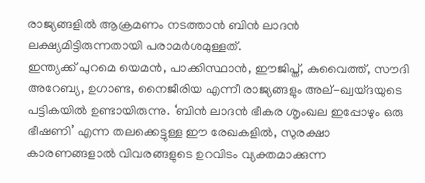രാജ്യങ്ങളിൽ ആക്രമണം നടത്താൻ ബിൻ ലാദൻ ലക്ഷ്യമിട്ടിരുന്നതായി പരാമർശമുള്ളത്.
ഇന്ത്യക്ക് പുറമെ യെമൻ, പാക്കിസ്ഥാൻ, ഈജിപ്ത്, കുവൈത്ത്, സൗദി അറേബ്യ, ഉഗാണ്ട, നൈജീരിയ എന്നീ രാജ്യങ്ങളും അല്-ഖ്വയ്ദയുടെ പട്ടികയിൽ ഉണ്ടായിരുന്നു. ‘ബിൻ ലാദൻ ഭീകര ശൃംഖല ഇപ്പോഴും ഒരു ഭീഷണി’ എന്ന തലക്കെട്ടുള്ള ഈ രേഖകളിൽ, സുരക്ഷാ കാരണങ്ങളാൽ വിവരങ്ങളുടെ ഉറവിടം വ്യക്തമാക്കുന്ന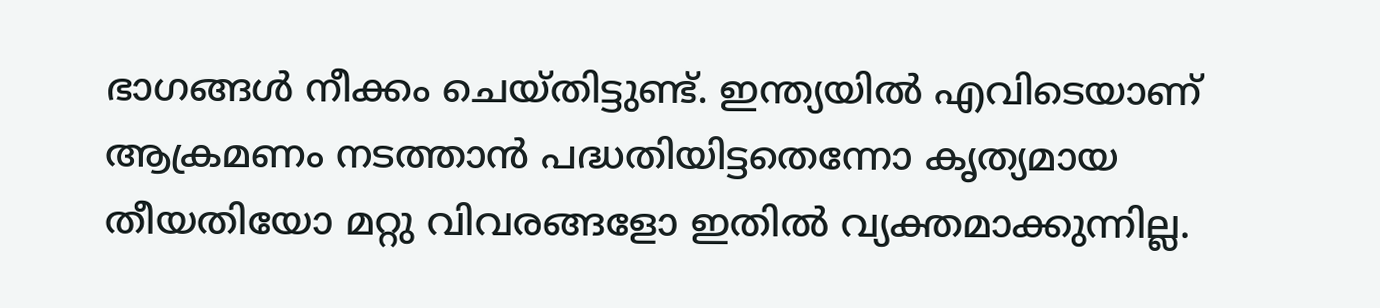ഭാഗങ്ങൾ നീക്കം ചെയ്തിട്ടുണ്ട്. ഇന്ത്യയിൽ എവിടെയാണ് ആക്രമണം നടത്താൻ പദ്ധതിയിട്ടതെന്നോ കൃത്യമായ തീയതിയോ മറ്റു വിവരങ്ങളോ ഇതിൽ വ്യക്തമാക്കുന്നില്ല.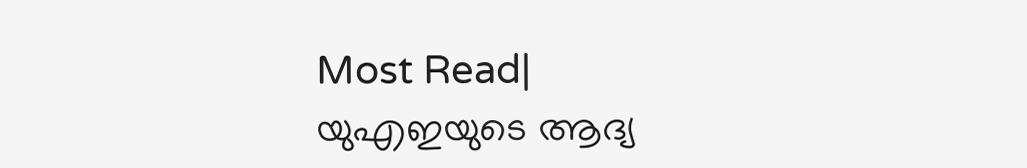Most Read| യുഎഇയുടെ ആദ്യ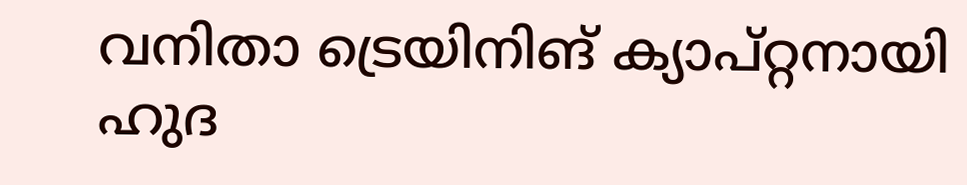വനിതാ ട്രെയിനിങ് ക്യാപ്റ്റനായി ഹുദ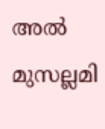അൽ മുസല്ലമി